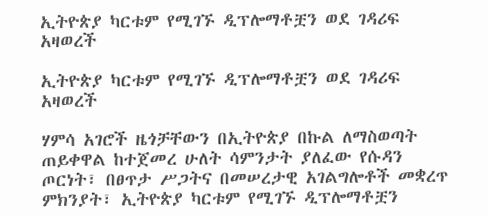ኢትዮጵያ ካርቱም የሚገኙ ዲፕሎማቶቿን ወደ ገዳሪፍ አዛወረች

ኢትዮጵያ ካርቱም የሚገኙ ዲፕሎማቶቿን ወደ ገዳሪፍ አዛወረች

ሃምሳ አገሮች ዜጎቻቸውን በኢትዮጵያ በኩል ለማስወጣት ጠይቀዋል ከተጀመረ ሁለት ሳምንታት ያለፈው የሱዳን ጦርነት፣ በፀጥታ ሥጋትና በመሠረታዊ አገልግሎቶች መቋረጥ ምክንያት፣ ኢትዮጵያ ካርቱም የሚገኙ ዲፕሎማቶቿን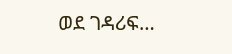ወደ ገዳሪፍ…